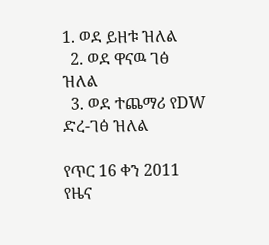1. ወደ ይዘቱ ዝለል
  2. ወደ ዋናዉ ገፅ ዝለል
  3. ወደ ተጨማሪ የDW ድረ-ገፅ ዝለል

የጥር 16 ቀን 2011 የዜና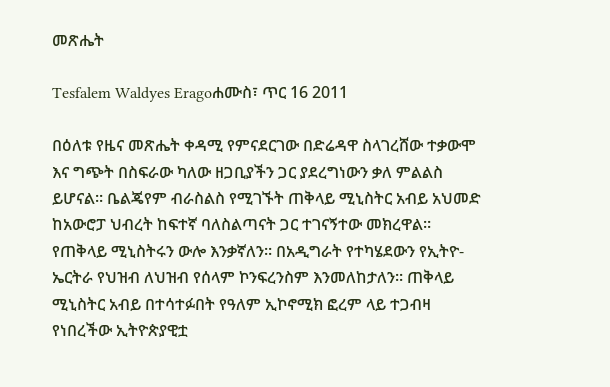መጽሔት

Tesfalem Waldyes Eragoሐሙስ፣ ጥር 16 2011

በዕለቱ የዜና መጽሔት ቀዳሚ የምናደርገው በድሬዳዋ ስላገረሸው ተቃውሞ እና ግጭት በስፍራው ካለው ዘጋቢያችን ጋር ያደረግነውን ቃለ ምልልስ ይሆናል። ቤልጄየም ብራስልስ የሚገኙት ጠቅላይ ሚኒስትር አብይ አህመድ ከአውሮፓ ህብረት ከፍተኛ ባለስልጣናት ጋር ተገናኝተው መክረዋል። የጠቅላይ ሚኒስትሩን ውሎ እንቃኛለን። በአዲግራት የተካሄደውን የኢትዮ- ኤርትራ የህዝብ ለህዝብ የሰላም ኮንፍረንስም እንመለከታለን። ጠቅላይ ሚኒስትር አብይ በተሳተፉበት የዓለም ኢኮኖሚክ ፎረም ላይ ተጋብዛ የነበረችው ኢትዮጵያዊቷ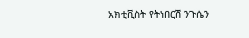አክቲቪስት የትነበርሽ ንጉሴን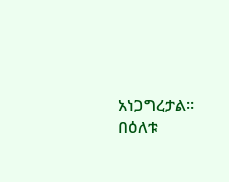አነጋግረታል። በዕለቱ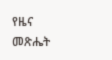የዜና መጽሔት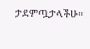ታደምጧታላችሁ።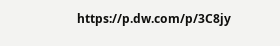https://p.dw.com/p/3C8jy